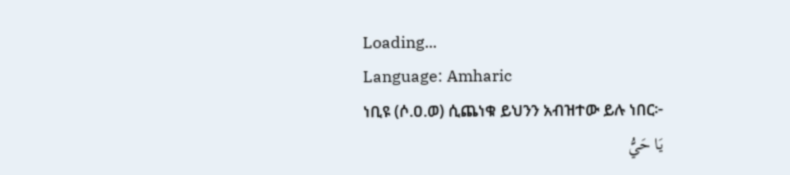Loading...
Language: Amharic
ነቢዩ (ሶ.ዐ.ወ) ሲጨነቁ ይህንን አብዝተው ይሉ ነበር፦
يَا حَيُّ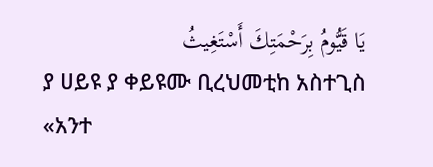يَا قَيُّومُ بِرَحْمَتِكَ أَسْتَغِيثُ
ያ ሀይዩ ያ ቀይዩሙ ቢረህመቲከ አስተጊስ
«አንተ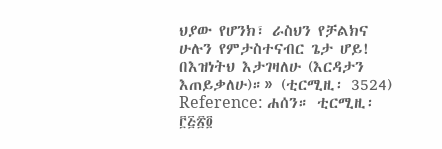ህያው የሆንክ፣ ራስህን የቻልክና ሁሉን የምታስተናብር ጌታ ሆይ! በእዝነትህ እታገዛለሁ (እርዳታን እጠይቃለሁ)።» (ቲርሚዚ፡ 3524)
Reference: ሐሰን። ቲርሚዚ፡ ፫፭፳፬